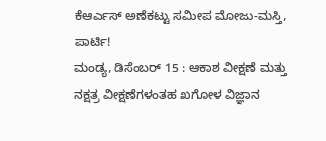ಕೆಆರ್ಎಸ್ ಅಣೆಕಟ್ಟು ಸಮೀಪ ಮೋಜು-ಮಸ್ತಿ, ಪಾರ್ಟಿ!
ಮಂಡ್ಯ, ಡಿಸೆಂಬರ್ 15 : ಆಕಾಶ ವೀಕ್ಷಣೆ ಮತ್ತು ನಕ್ಷತ್ರ ವೀಕ್ಷಣೆಗಳಂತಹ ಖಗೋಳ ವಿಜ್ಞಾನ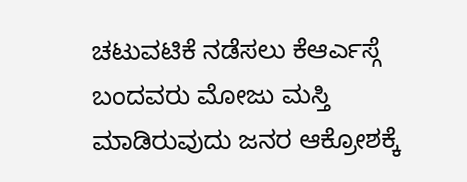ಚಟುವಟಿಕೆ ನಡೆಸಲು ಕೆಆರ್ಎಸ್ಗೆ ಬಂದವರು ಮೋಜು ಮಸ್ತಿ ಮಾಡಿರುವುದು ಜನರ ಆಕ್ರೋಶಕ್ಕೆ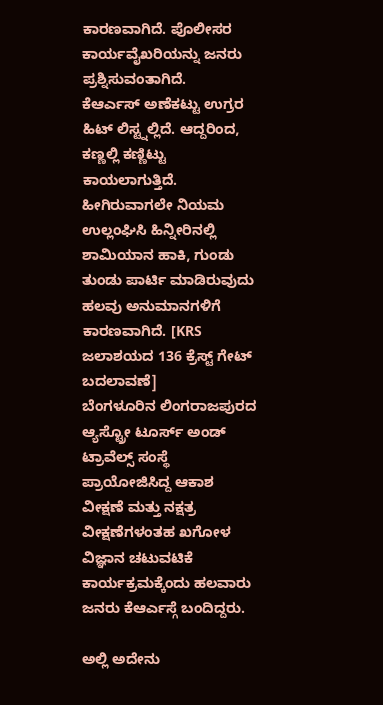ಕಾರಣವಾಗಿದೆ. ಪೊಲೀಸರ ಕಾರ್ಯವೈಖರಿಯನ್ನು ಜನರು ಪ್ರಶ್ನಿಸುವಂತಾಗಿದೆ.
ಕೆಆರ್ಎಸ್ ಅಣೆಕಟ್ಟು ಉಗ್ರರ ಹಿಟ್ ಲಿಸ್ಟ್ನಲ್ಲಿದೆ. ಆದ್ದರಿಂದ, ಕಣ್ಣಲ್ಲಿ ಕಣ್ಣಿಟ್ಟು ಕಾಯಲಾಗುತ್ತಿದೆ. ಹೀಗಿರುವಾಗಲೇ ನಿಯಮ ಉಲ್ಲಂಘಿಸಿ ಹಿನ್ನೀರಿನಲ್ಲಿ ಶಾಮಿಯಾನ ಹಾಕಿ, ಗುಂಡು ತುಂಡು ಪಾರ್ಟಿ ಮಾಡಿರುವುದು ಹಲವು ಅನುಮಾನಗಳಿಗೆ ಕಾರಣವಾಗಿದೆ. [KRS ಜಲಾಶಯದ 136 ಕ್ರೆಸ್ಟ್ ಗೇಟ್ ಬದಲಾವಣೆ]
ಬೆಂಗಳೂರಿನ ಲಿಂಗರಾಜಪುರದ ಆ್ಯಸ್ಟ್ರೋ ಟೂರ್ಸ್ ಅಂಡ್ ಟ್ರಾವೆಲ್ಸ್ ಸಂಸ್ಥೆ ಪ್ರಾಯೋಜಿಸಿದ್ದ ಆಕಾಶ ವೀಕ್ಷಣೆ ಮತ್ತು ನಕ್ಷತ್ರ ವೀಕ್ಷಣೆಗಳಂತಹ ಖಗೋಳ ವಿಜ್ಞಾನ ಚಟುವಟಿಕೆ ಕಾರ್ಯಕ್ರಮಕ್ಕೆಂದು ಹಲವಾರು ಜನರು ಕೆಆರ್ಎಸ್ಗೆ ಬಂದಿದ್ದರು.

ಅಲ್ಲಿ ಅದೇನು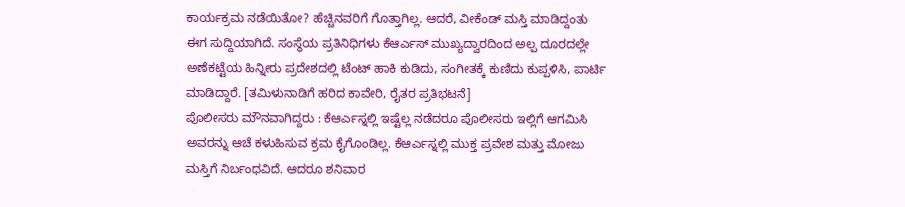ಕಾರ್ಯಕ್ರಮ ನಡೆಯಿತೋ? ಹೆಚ್ಚಿನವರಿಗೆ ಗೊತ್ತಾಗಿಲ್ಲ. ಆದರೆ, ವೀಕೆಂಡ್ ಮಸ್ತಿ ಮಾಡಿದ್ದಂತು ಈಗ ಸುದ್ದಿಯಾಗಿದೆ. ಸಂಸ್ಥೆಯ ಪ್ರತಿನಿಧಿಗಳು ಕೆಆರ್ಎಸ್ ಮುಖ್ಯದ್ವಾರದಿಂದ ಅಲ್ಪ ದೂರದಲ್ಲೇ ಅಣೆಕಟ್ಟೆಯ ಹಿನ್ನೀರು ಪ್ರದೇಶದಲ್ಲಿ ಟೆಂಟ್ ಹಾಕಿ ಕುಡಿದು, ಸಂಗೀತಕ್ಕೆ ಕುಣಿದು ಕುಪ್ಪಳಿಸಿ, ಪಾರ್ಟಿ ಮಾಡಿದ್ದಾರೆ. [ತಮಿಳುನಾಡಿಗೆ ಹರಿದ ಕಾವೇರಿ, ರೈತರ ಪ್ರತಿಭಟನೆ]
ಪೊಲೀಸರು ಮೌನವಾಗಿದ್ದರು : ಕೆಆರ್ಎಸ್ನಲ್ಲಿ ಇಷ್ಟೆಲ್ಲ ನಡೆದರೂ ಪೊಲೀಸರು ಇಲ್ಲಿಗೆ ಆಗಮಿಸಿ ಅವರನ್ನು ಆಚೆ ಕಳುಹಿಸುವ ಕ್ರಮ ಕೈಗೊಂಡಿಲ್ಲ. ಕೆಆರ್ಎಸ್ನಲ್ಲಿ ಮುಕ್ತ ಪ್ರವೇಶ ಮತ್ತು ಮೋಜು ಮಸ್ತಿಗೆ ನಿರ್ಬಂಧವಿದೆ. ಆದರೂ ಶನಿವಾರ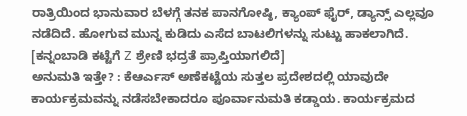ರಾತ್ರಿಯಿಂದ ಭಾನುವಾರ ಬೆಳಗ್ಗೆ ತನಕ ಪಾನಗೋಷ್ಠಿ, ಕ್ಯಾಂಪ್ ಫೈರ್, ಡ್ಯಾನ್ಸ್ ಎಲ್ಲವೂ ನಡೆದಿದೆ. ಹೋಗುವ ಮುನ್ನ ಕುಡಿದು ಎಸೆದ ಬಾಟಲಿಗಳನ್ನು ಸುಟ್ಟು ಹಾಕಲಾಗಿದೆ. [ಕನ್ನಂಬಾಡಿ ಕಟ್ಟೆಗೆ Z ಶ್ರೇಣಿ ಭದ್ರತೆ ಪ್ರಾಪ್ತಿಯಾಗಲಿದೆ]
ಅನುಮತಿ ಇತ್ತೇ? : ಕೆಆರ್ಎಸ್ ಅಣೆಕಟ್ಟೆಯ ಸುತ್ತಲ ಪ್ರದೇಶದಲ್ಲಿ ಯಾವುದೇ ಕಾರ್ಯಕ್ರಮವನ್ನು ನಡೆಸಬೇಕಾದರೂ ಪೂರ್ವಾನುಮತಿ ಕಡ್ಡಾಯ. ಕಾರ್ಯಕ್ರಮದ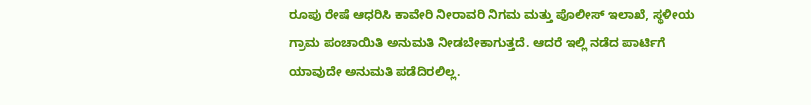ರೂಪು ರೇಷೆ ಆಧರಿಸಿ ಕಾವೇರಿ ನೀರಾವರಿ ನಿಗಮ ಮತ್ತು ಪೊಲೀಸ್ ಇಲಾಖೆ, ಸ್ಥಳೀಯ ಗ್ರಾಮ ಪಂಚಾಯಿತಿ ಅನುಮತಿ ನೀಡಬೇಕಾಗುತ್ತದೆ. ಆದರೆ ಇಲ್ಲಿ ನಡೆದ ಪಾರ್ಟಿಗೆ ಯಾವುದೇ ಅನುಮತಿ ಪಡೆದಿರಲಿಲ್ಲ.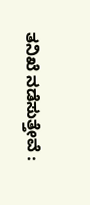ತನಿಖೆ ನಡೆಸುತ್ತೇವೆ :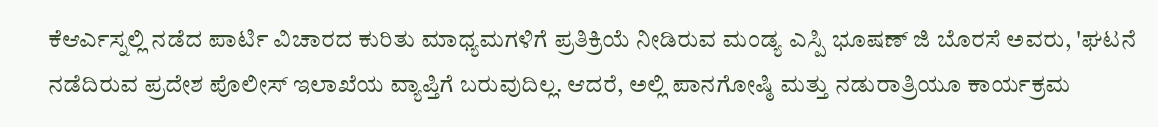ಕೆಆರ್ಎಸ್ನಲ್ಲಿ ನಡೆದ ಪಾರ್ಟಿ ವಿಚಾರದ ಕುರಿತು ಮಾಧ್ಯಮಗಳಿಗೆ ಪ್ರತಿಕ್ರಿಯೆ ನೀಡಿರುವ ಮಂಡ್ಯ ಎಸ್ಪಿ ಭೂಷಣ್ ಜಿ ಬೊರಸೆ ಅವರು, 'ಘಟನೆ ನಡೆದಿರುವ ಪ್ರದೇಶ ಪೊಲೀಸ್ ಇಲಾಖೆಯ ವ್ಯಾಪ್ತಿಗೆ ಬರುವುದಿಲ್ಲ. ಆದರೆ, ಅಲ್ಲಿ ಪಾನಗೋಷ್ಠಿ ಮತ್ತು ನಡುರಾತ್ರಿಯೂ ಕಾರ್ಯಕ್ರಮ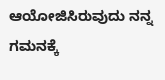ಆಯೋಜಿಸಿರುವುದು ನನ್ನ ಗಮನಕ್ಕೆ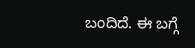ಬಂದಿದೆ. ಈ ಬಗ್ಗೆ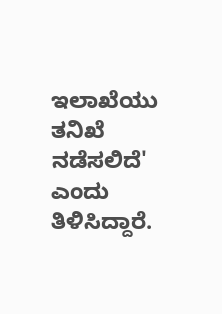ಇಲಾಖೆಯು ತನಿಖೆ ನಡೆಸಲಿದೆ' ಎಂದು ತಿಳಿಸಿದ್ದಾರೆ.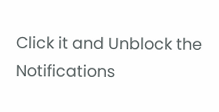Click it and Unblock the Notifications